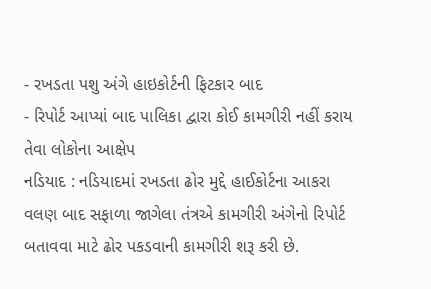- રખડતા પશુ અંગે હાઇકોર્ટની ફિટકાર બાદ
- રિપોર્ટ આપ્યાં બાદ પાલિકા દ્વારા કોઈ કામગીરી નહીં કરાય તેવા લોકોના આક્ષેપ
નડિયાદ : નડિયાદમાં રખડતા ઢોર મુદ્દે હાઈકોર્ટના આકરા વલણ બાદ સફાળા જાગેલા તંત્રએ કામગીરી અંગેનો રિપોર્ટ બતાવવા માટે ઢોર પકડવાની કામગીરી શરૂ કરી છે.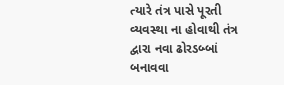ત્યારે તંત્ર પાસે પૂરતી વ્યવસ્થા ના હોવાથી તંત્ર દ્વારા નવા ઢોરડબ્બાં બનાવવા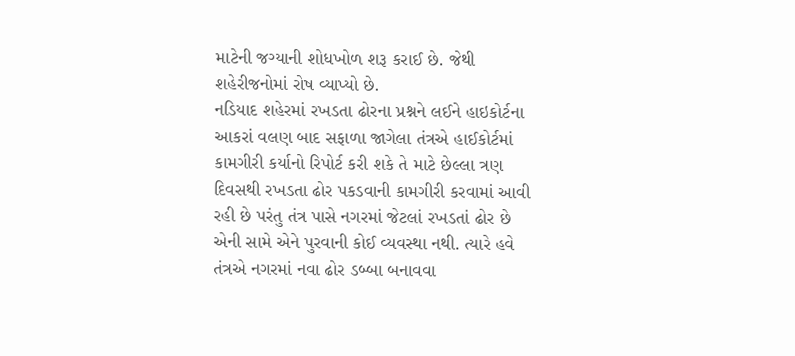માટેની જગ્યાની શોધખોળ શરૂ કરાઈ છે. જેથી શહેરીજનોમાં રોષ વ્યાપ્યો છે.
નડિયાદ શહેરમાં રખડતા ઢોરના પ્રશ્નને લઈને હાઇકોર્ટના આકરાં વલણ બાદ સફાળા જાગેલા તંત્રએ હાઈકોર્ટમાં કામગીરી કર્યાનો રિપોર્ટ કરી શકે તે માટે છેલ્લા ત્રણ દિવસથી રખડતા ઢોર પકડવાની કામગીરી કરવામાં આવી રહી છે પરંતુ તંત્ર પાસે નગરમાં જેટલાં રખડતાં ઢોર છે એની સામે એને પુરવાની કોઈ વ્યવસ્થા નથી. ત્યારે હવે તંત્રએ નગરમાં નવા ઢોર ડબ્બા બનાવવા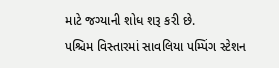માટે જગ્યાની શોધ શરૂ કરી છે.
પશ્ચિમ વિસ્તારમાં સાવલિયા પમ્પિંગ સ્ટેશન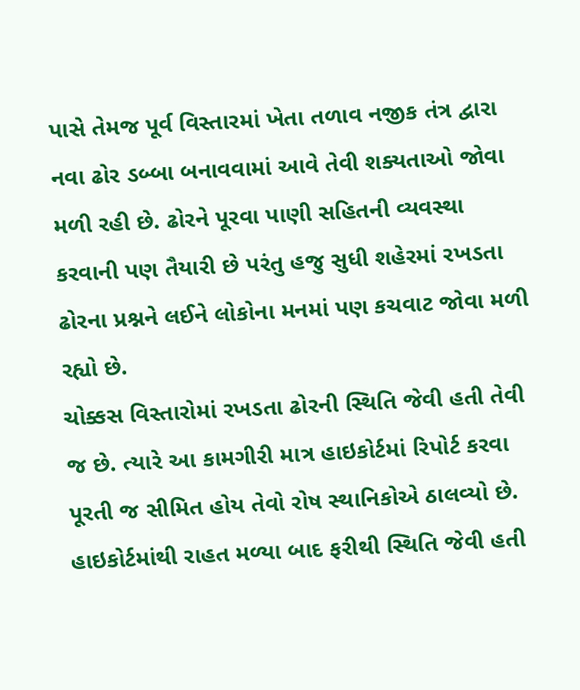પાસે તેમજ પૂર્વ વિસ્તારમાં ખેતા તળાવ નજીક તંત્ર દ્વારા નવા ઢોર ડબ્બા બનાવવામાં આવે તેવી શક્યતાઓ જોવા મળી રહી છે. ઢોરને પૂરવા પાણી સહિતની વ્યવસ્થા કરવાની પણ તૈયારી છે પરંતુ હજુ સુધી શહેરમાં રખડતા ઢોરના પ્રશ્નને લઈને લોકોના મનમાં પણ કચવાટ જોવા મળી રહ્યો છે.
ચોક્કસ વિસ્તારોમાં રખડતા ઢોરની સ્થિતિ જેવી હતી તેવી જ છે. ત્યારે આ કામગીરી માત્ર હાઇકોર્ટમાં રિપોર્ટ કરવા પૂરતી જ સીમિત હોય તેવો રોષ સ્થાનિકોએ ઠાલવ્યો છે. હાઇકોર્ટમાંથી રાહત મળ્યા બાદ ફરીથી સ્થિતિ જેવી હતી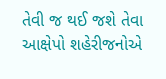તેવી જ થઈ જશે તેવા આક્ષેપો શહેરીજનોએ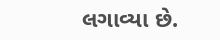લગાવ્યા છે.